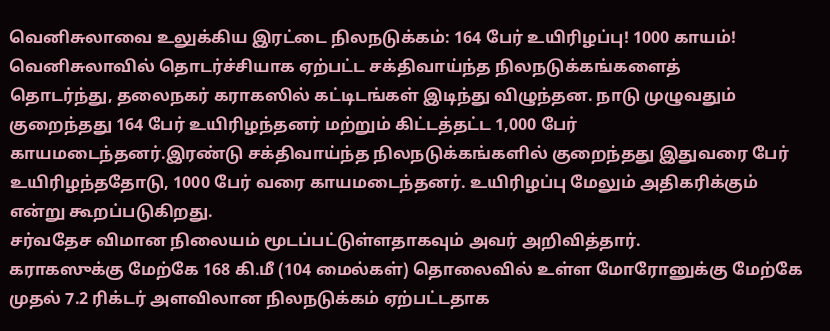வெனிசுலாவை உலுக்கிய இரட்டை நிலநடுக்கம்: 164 பேர் உயிரிழப்பு! 1000 காயம்!
வெனிசுலாவில் தொடர்ச்சியாக ஏற்பட்ட சக்திவாய்ந்த நிலநடுக்கங்களைத்
தொடர்ந்து, தலைநகர் கராகஸில் கட்டிடங்கள் இடிந்து விழுந்தன. நாடு முழுவதும் குறைந்தது 164 பேர் உயிரிழந்தனர் மற்றும் கிட்டத்தட்ட 1,000 பேர் காயமடைந்தனர்.இரண்டு சக்திவாய்ந்த நிலநடுக்கங்களில் குறைந்தது இதுவரை பேர் உயிரிழந்ததோடு, 1000 பேர் வரை காயமடைந்தனர். உயிரிழப்பு மேலும் அதிகரிக்கும் என்று கூறப்படுகிறது.
சர்வதேச விமான நிலையம் மூடப்பட்டுள்ளதாகவும் அவர் அறிவித்தார்.
கராகஸுக்கு மேற்கே 168 கி.மீ (104 மைல்கள்) தொலைவில் உள்ள மோரோனுக்கு மேற்கே முதல் 7.2 ரிக்டர் அளவிலான நிலநடுக்கம் ஏற்பட்டதாக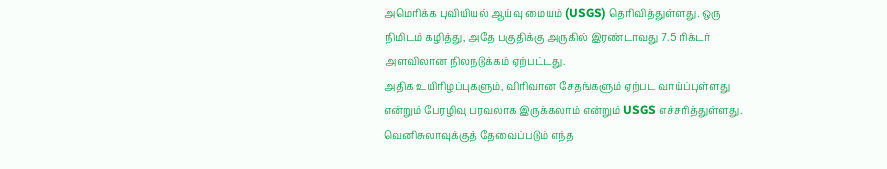அமெரிக்க புவியியல் ஆய்வு மையம் (USGS) தெரிவித்துள்ளது. ஒரு நிமிடம் கழித்து, அதே பகுதிக்கு அருகில் இரண்டாவது 7.5 ரிக்டர் அளவிலான நிலநடுக்கம் ஏற்பட்டது.
அதிக உயிரிழப்புகளும், விரிவான சேதங்களும் ஏற்பட வாய்ப்புள்ளது என்றும் பேரழிவு பரவலாக இருக்கலாம் என்றும் USGS எச்சரித்துள்ளது.
வெனிசுலாவுக்குத் தேவைப்படும் எந்த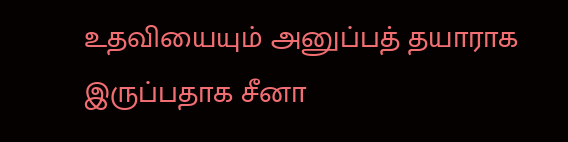உதவியையும் அனுப்பத் தயாராக இருப்பதாக சீனா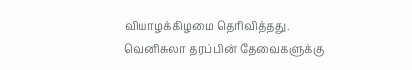வியாழக்கிழமை தெரிவித்தது.
வெனிசுலா தரப்பின் தேவைகளுக்கு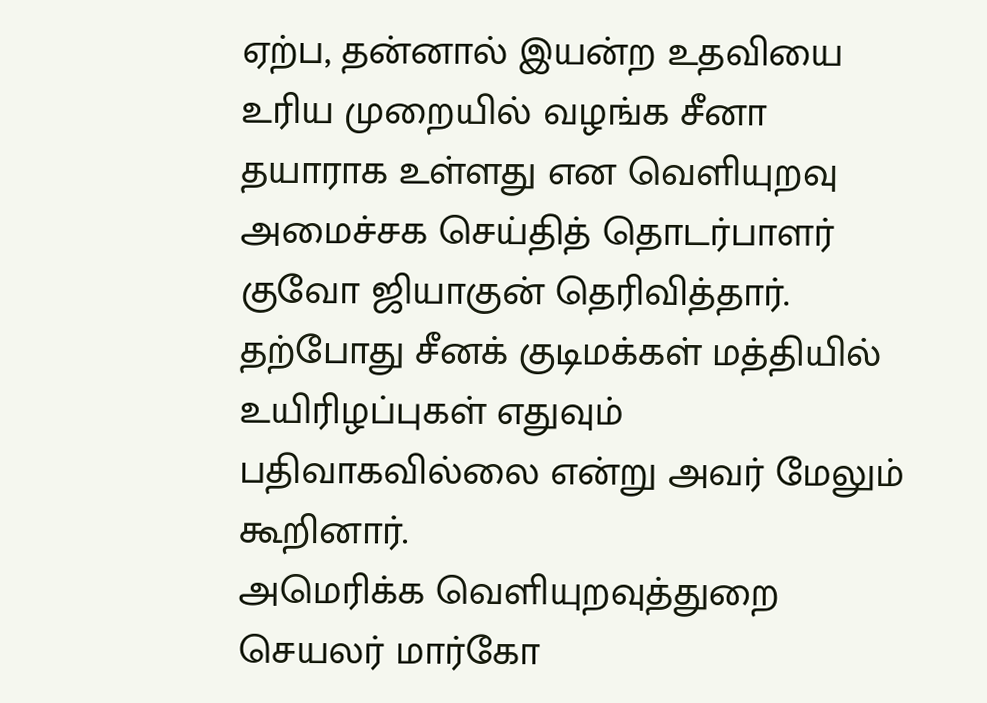ஏற்ப, தன்னால் இயன்ற உதவியை உரிய முறையில் வழங்க சீனா தயாராக உள்ளது என வெளியுறவு அமைச்சக செய்தித் தொடர்பாளர் குவோ ஜியாகுன் தெரிவித்தார்.
தற்போது சீனக் குடிமக்கள் மத்தியில் உயிரிழப்புகள் எதுவும் பதிவாகவில்லை என்று அவர் மேலும் கூறினார்.
அமெரிக்க வெளியுறவுத்துறை செயலர் மார்கோ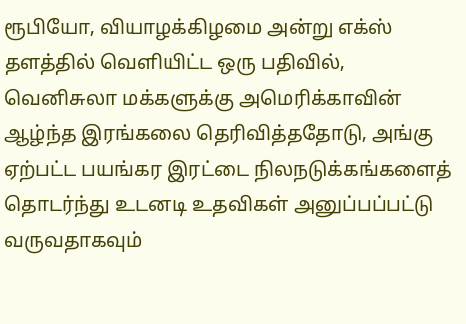ரூபியோ, வியாழக்கிழமை அன்று எக்ஸ் தளத்தில் வெளியிட்ட ஒரு பதிவில், வெனிசுலா மக்களுக்கு அமெரிக்காவின் ஆழ்ந்த இரங்கலை தெரிவித்ததோடு, அங்கு ஏற்பட்ட பயங்கர இரட்டை நிலநடுக்கங்களைத் தொடர்ந்து உடனடி உதவிகள் அனுப்பப்பட்டு வருவதாகவும்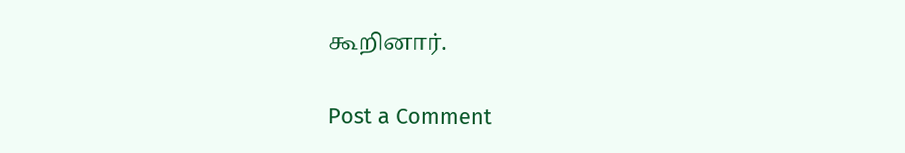கூறினார்.

Post a Comment